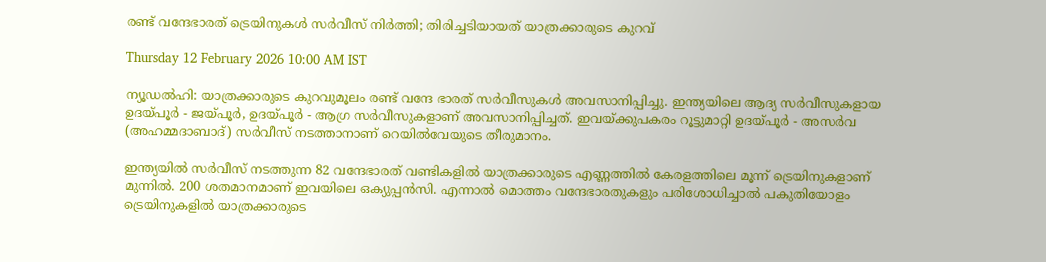രണ്ട് വന്ദേഭാരത് ട്രെയിനുകൾ സർവീസ് നിർത്തി; തിരിച്ചടിയായത് യാത്രക്കാരുടെ കുറവ്

Thursday 12 February 2026 10:00 AM IST

ന്യൂഡൽഹി: യാത്രക്കാരുടെ കുറവുമൂലം രണ്ട് വന്ദേ ഭാരത് സർവീസുകൾ അവസാനിപ്പിച്ചു. ഇന്ത്യയിലെ ആദ്യ സർവീസുകളായ ഉദയ്‌പൂർ - ജയ്‌പൂർ, ഉദയ്‌പൂർ - ആഗ്ര സർവീസുകളാണ് അവസാനിപ്പിച്ചത്. ഇവയ്ക്കുപകരം റൂട്ടുമാറ്റി ഉദയ്‌പൂർ - അസർവ (അഹമ്മദാബാദ്) സ‌ർവീസ് നടത്താനാണ് റെയിൽവേയുടെ തീരുമാനം.

ഇന്ത്യയിൽ സർവീസ് നടത്തുന്ന 82 വന്ദേഭാരത് വണ്ടികളിൽ യാത്രക്കാരുടെ എണ്ണത്തിൽ കേരളത്തിലെ മൂന്ന് ട്രെയിനുകളാണ് മുന്നിൽ. 200 ശതമാനമാണ് ഇവയിലെ ഒക്യുപ്പൻസി. എന്നാൽ മൊത്തം വന്ദേഭാരതുകളും പരിശോധിച്ചാൽ പകുതിയോളം ട്രെയിനുകളിൽ യാത്രക്കാരുടെ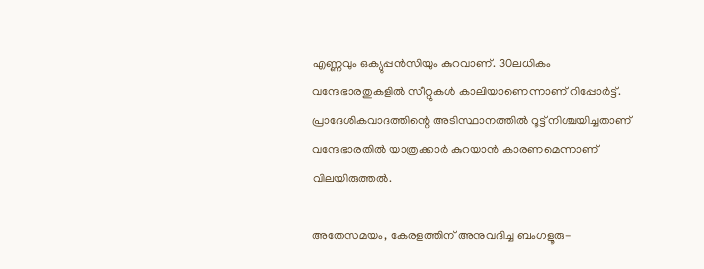എണ്ണവും ഒക്യുപ്പൻസിയും കുറവാണ്. 30ലധികം വന്ദേഭാരതുകളിൽ സീറ്റുകൾ കാലിയാണെന്നാണ് റിപ്പോർട്ട്. പ്രാദേശികവാദത്തിന്റെ അടിസ്ഥാനത്തിൽ റൂട്ട് നിശ്ചയിച്ചതാണ് വന്ദേഭാരതിൽ യാത്രക്കാർ കുറയാൻ കാരണമെന്നാണ് വിലയിരുത്തൽ.

അതേസമയം, കേരളത്തിന് അനുവദിച്ച ബംഗളൂരു-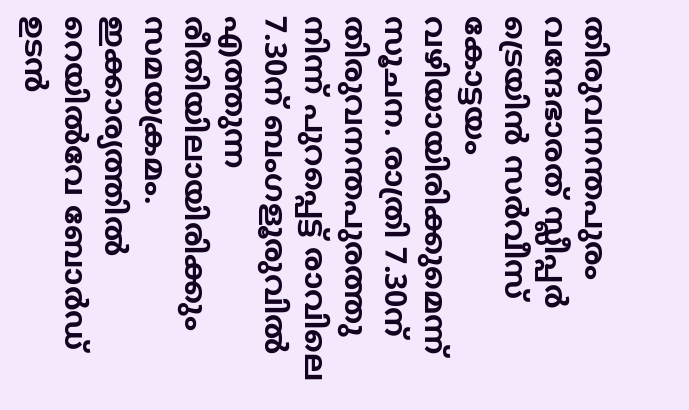തിരുവനന്തപുരം വന്ദേഭാരത് സ്ലീപ്പർ ട്രെയിൻ സർവീസ് കോട്ടയം വഴിയായിരിക്കുമെന്ന് സൂചന. രാത്രി 7.30ന് തിരുവനന്തപുരത്തു നിന്ന് പുറപ്പെട്ട് രാവിലെ 7.30ന് ബംഗളൂരുവിൽ എത്തുന്ന രീതിയിലായിരിക്കും സമയക്രമം. ഇക്കാര്യത്തിൽ റെയിൽവേ ബോർഡ് ഉടൻ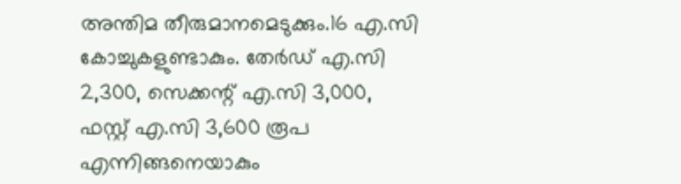അന്തിമ തീരുമാനമെടുക്കും.16 എ.സി കോച്ചുകളുണ്ടാകും. തേർഡ് എ.സി 2,300, സെക്കന്റ് എ.സി 3,000, ഫസ്റ്റ് എ.സി 3,600 രൂപ എന്നിങ്ങനെയാകും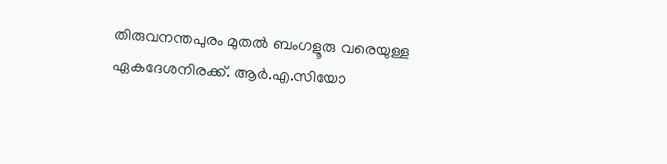തിരുവനന്തപുരം മുതൽ ബംഗളൂരു വരെയുള്ള ഏകദേശനിരക്ക്. ആർ.എ.സിയോ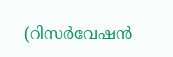(റിസർവേഷൻ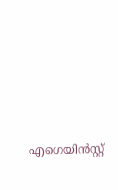എഗെയിൻസ്റ്റ്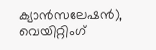ക്യാൻസലേഷൻ), വെയിറ്റിംഗ്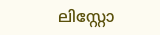ലിസ്റ്റോ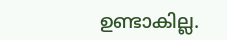ഉണ്ടാകില്ല.